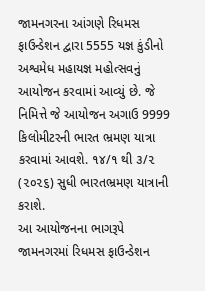જામનગરના આંગણે રિધમસ ફાઉન્ડેશન દ્વારા 5555 યજ્ઞ કુંડીનો અશ્વમેધ મહાયજ્ઞ મહોત્સવનું આયોજન કરવામાં આવ્યું છે. જે નિમિત્તે જે આયોજન અગાઉ 9999 કિલોમીટરની ભારત ભ્રમણ યાત્રા કરવામાં આવશે. ૧૪/૧ થી ૩/૨ (૨૦૨૬) સુધી ભારતભ્રમણ યાત્રાની કરાશે.
આ આયોજનના ભાગરૂપે જામનગરમાં રિધમસ ફાઉન્ડેશન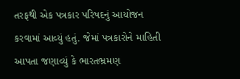તરફથી એક પત્રકાર પરિષદનું આયોજન કરવામાં આવ્યું હતું. જેમાં પત્રકારોને માહિતી આપતા જણાવ્યું કે ભારતભ્રમણ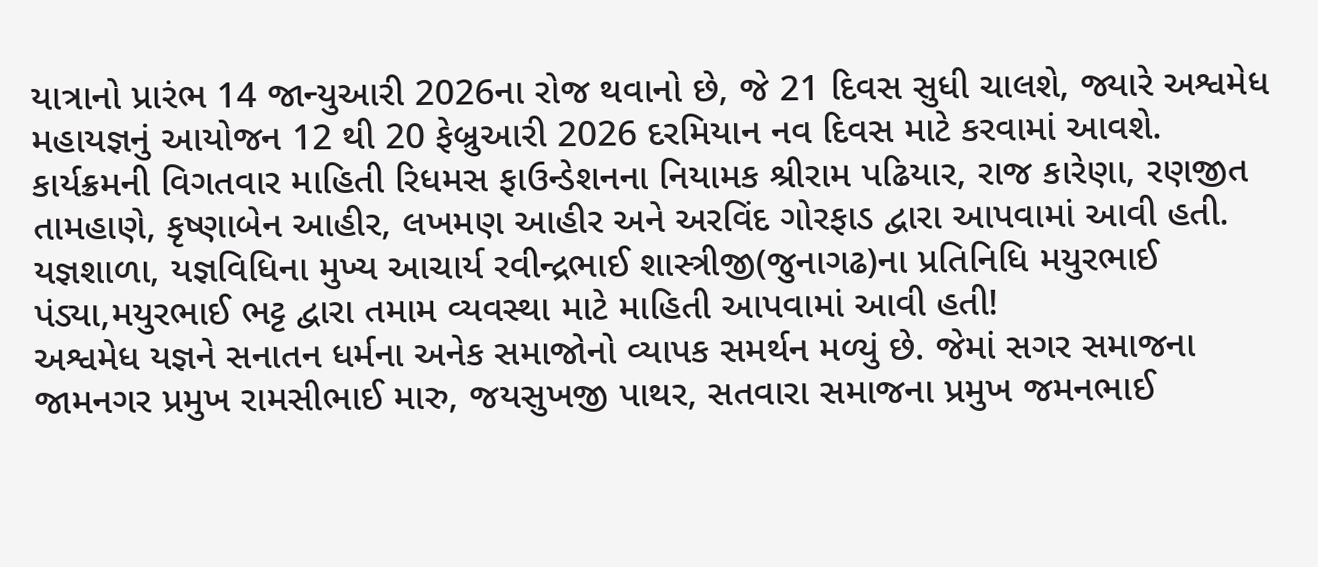યાત્રાનો પ્રારંભ 14 જાન્યુઆરી 2026ના રોજ થવાનો છે, જે 21 દિવસ સુધી ચાલશે, જ્યારે અશ્વમેધ મહાયજ્ઞનું આયોજન 12 થી 20 ફેબ્રુઆરી 2026 દરમિયાન નવ દિવસ માટે કરવામાં આવશે.
કાર્યક્રમની વિગતવાર માહિતી રિધમસ ફાઉન્ડેશનના નિયામક શ્રીરામ પઢિયાર, રાજ કારેણા, રણજીત તામહાણે, કૃષ્ણાબેન આહીર, લખમણ આહીર અને અરવિંદ ગોરફાડ દ્વારા આપવામાં આવી હતી.
યજ્ઞશાળા, યજ્ઞવિધિના મુખ્ય આચાર્ય રવીન્દ્રભાઈ શાસ્ત્રીજી(જુનાગઢ)ના પ્રતિનિધિ મયુરભાઈ પંડ્યા,મયુરભાઈ ભટ્ટ દ્વારા તમામ વ્યવસ્થા માટે માહિતી આપવામાં આવી હતી!
અશ્વમેધ યજ્ઞને સનાતન ધર્મના અનેક સમાજોનો વ્યાપક સમર્થન મળ્યું છે. જેમાં સગર સમાજના જામનગર પ્રમુખ રામસીભાઈ મારુ, જયસુખજી પાથર, સતવારા સમાજના પ્રમુખ જમનભાઈ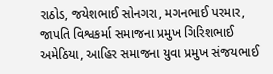રાઠોડ, જયેશભાઈ સોનગરા, મગનભાઈ પરમાર, જાપતિ વિશ્વકર્મા સમાજના પ્રમુખ ગિરિશભાઈ અમેઠિયા, આહિર સમાજના યુવા પ્રમુખ સંજયભાઈ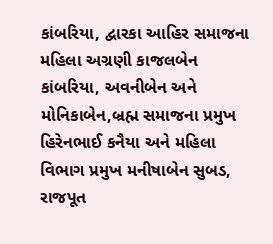કાંબરિયા, દ્વારકા આહિર સમાજના મહિલા અગ્રણી કાજલબેન કાંબરિયા, અવનીબેન અને મોનિકાબેન,બ્રહ્મ સમાજના પ્રમુખ હિરેનભાઈ કનૈયા અને મહિલા વિભાગ પ્રમુખ મનીષાબેન સુબડ, રાજપૂત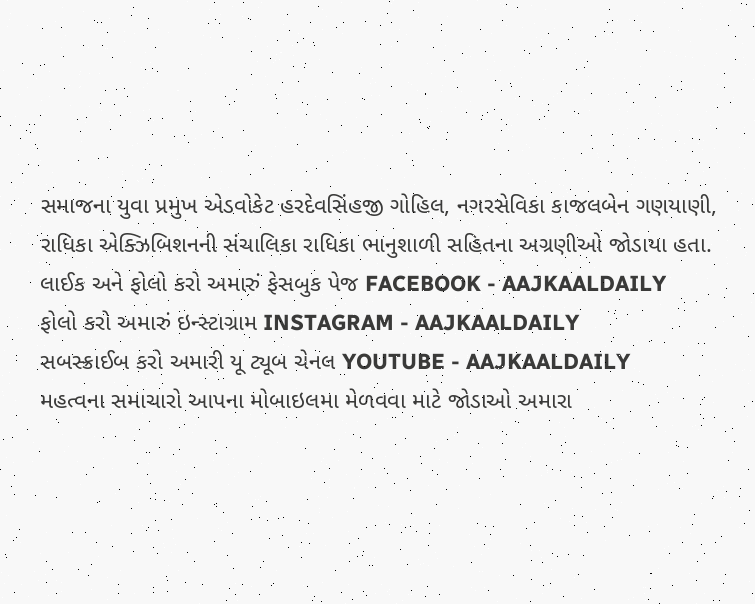સમાજના યુવા પ્રમુખ એડવોકેટ હરદેવસિંહજી ગોહિલ, નગરસેવિકા કાજલબેન ગણયાણી, રાધિકા એક્ઝિબિશનની સંચાલિકા રાધિકા ભાનુશાળી સહિતના અગ્રણીઓ જોડાયા હતા.
લાઈક અને ફોલો કરો અમારું ફેસબુક પેજ FACEBOOK - AAJKAALDAILY
ફોલો કરો અમારું ઇન્સ્ટાગ્રામ INSTAGRAM - AAJKAALDAILY
સબસ્ક્રાઈબ કરો અમારી યૂ ટ્યૂબ ચેનલ YOUTUBE - AAJKAALDAILY
મહત્વના સમાચારો આપના મોબાઇલમા મેળવવા માટે જોડાઓ અમારા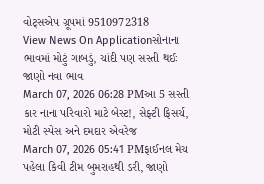વોટ્સએપ ગ્રૂપમાં 9510972318
View News On Applicationસોનાના ભાવમાં મોટું ગાબડું, ચાંદી પણ સસ્તી થઈઃ જાણો નવા ભાવ
March 07, 2026 06:28 PMઆ 5 સસ્તી કાર નાના પરિવારો માટે બેસ્ટ!, સેફ્ટી ફિસર્ચ, મોટી સ્પેસ અને દમદાર એવરેજ
March 07, 2026 05:41 PMફાઈનલ મેચ પહેલા કિવી ટીમ બુમરાહથી ડરી, જાણો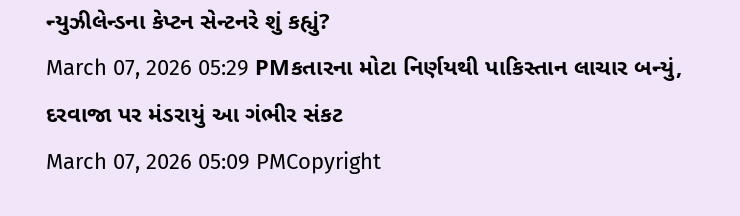ન્યુઝીલેન્ડના કેપ્ટન સેન્ટનરે શું કહ્યું?
March 07, 2026 05:29 PMકતારના મોટા નિર્ણયથી પાકિસ્તાન લાચાર બન્યું, દરવાજા પર મંડરાયું આ ગંભીર સંકટ
March 07, 2026 05:09 PMCopyright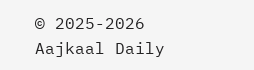© 2025-2026 Aajkaal Daily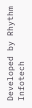Developed by Rhythm Infotech